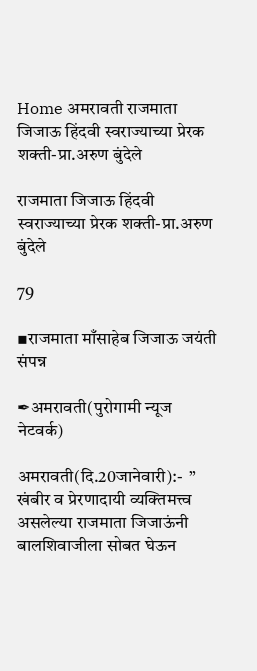Home अमरावती राजमाता जिजाऊ हिंदवी स्वराज्याच्या प्रेरक शक्ती-प्रा.अरुण बुंदेले

राजमाता जिजाऊ हिंदवी स्वराज्याच्या प्रेरक शक्ती-प्रा.अरुण बुंदेले

79

▪राजमाता माँसाहेब जिजाऊ जयंती संपन्न

✒अमरावती(पुरोगामी न्यूज नेटवर्क)

अमरावती(दि.20जानेवारी):-  ” खंबीर व प्रेरणादायी व्यक्तिमत्त्व असलेल्या राजमाता जिजाऊंनी बालशिवाजीला सोबत घेऊन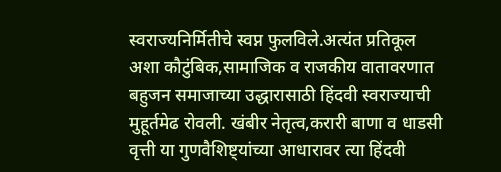स्वराज्यनिर्मितीचे स्वप्न फुलविले.अत्यंत प्रतिकूल अशा कौटुंबिक,सामाजिक व राजकीय वातावरणात बहुजन समाजाच्या उद्धारासाठी हिंदवी स्वराज्याची मुहूर्तमेढ रोवली. खंबीर नेतृत्व,करारी बाणा व धाडसी वृत्ती या गुणवैशिष्ट्यांच्या आधारावर त्या हिंदवी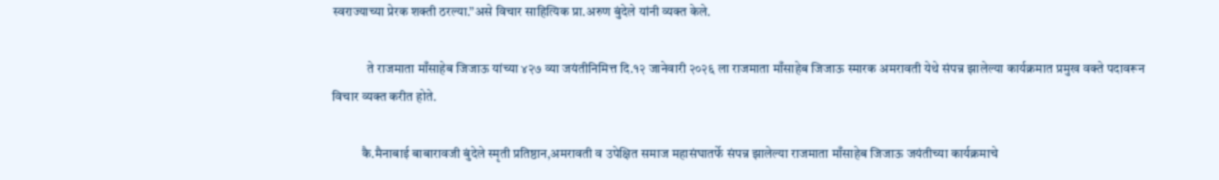स्वराज्याच्या प्रेरक शक्ती ठरल्या.”असे विचार साहित्यिक प्रा.अरुण बुंदेले यांनी व्यक्त केले.

             ते राजमाता माँसाहेब जिजाऊ यांच्या ४२७ व्या जयंतीनिमित्त दि.१२ जानेवारी २०२६ ला राजमाता माँसाहेब जिजाऊ स्मारक अमरावती येथे संपन्न झालेल्या कार्यक्रमात प्रमुख वक्ते पदावरून विचार व्यक्त करीत होते.

           कै.मैनाबाई बाबारावजी बुंदेले स्मृती प्रतिष्ठान,अमरावती व उपेक्षित समाज महासंघातर्फे संपन्न झालेल्या राजमाता माँसाहेब जिजाऊ जयंतीच्या कार्यक्रमाचे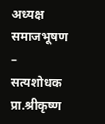अध्यक्ष समाजभूषण – सत्यशोधक प्रा.श्रीकृष्ण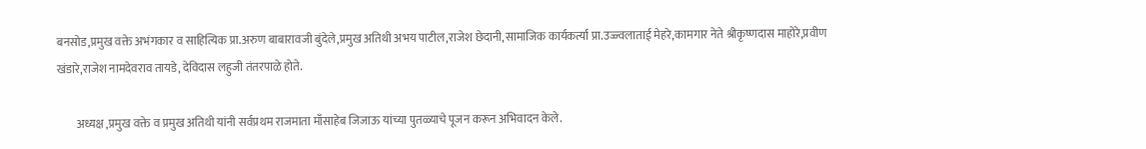बनसोड,प्रमुख वक्ते अभंगकार व साहित्यिक प्रा.अरुण बाबारावजी बुंदेले,प्रमुख अतिथी अभय पाटील,राजेश छेदानी,सामाजिक कार्यकर्त्या प्रा.उज्ज्वलाताई मेहरे,कामगार नेते श्रीकृष्णदास माहोरे,प्रवीण खंडारे,राजेश नामदेवराव तायडे, देविदास लहुजी तंतरपाळे होते.

        अध्यक्ष ,प्रमुख वक्ते व प्रमुख अतिथी यांनी सर्वप्रथम राजमाता माँसाहेब जिजाऊ यांच्या पुतळ्याचे पूजन करून अभिवादन केले.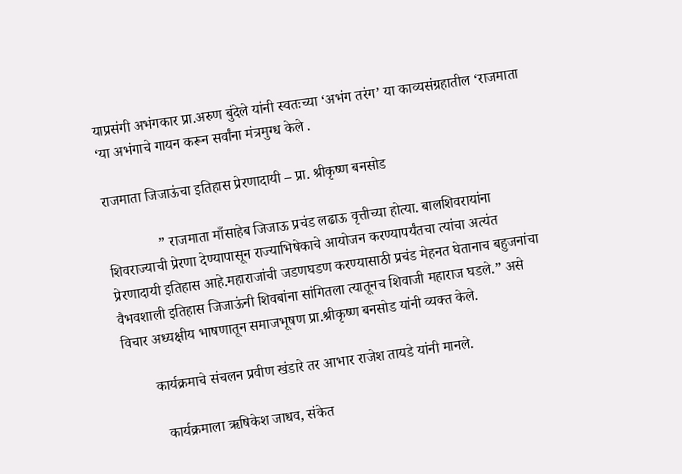याप्रसंगी अभंगकार प्रा.अरुण बुंदेले यांनी स्वतःच्या ‘अभंग तरंग’ या काव्यसंग्रहातील ‘राजमाता ‘या अभंगाचे गायन करून सर्वांना मंत्रमुग्ध केले .

राजमाता जिजाऊंचा इतिहास प्रेरणादायी – प्रा. श्रीकृष्ण बनसोड

              ” राजमाता माँसाहेब जिजाऊ प्रचंड लढाऊ वृत्तीच्या होत्या. बालशिवरायांना शिवराज्याची प्रेरणा देण्यापासून राज्याभिषेकाचे आयोजन करण्यापर्यंतचा त्यांचा अत्यंत प्रेरणादायी इतिहास आहे.महाराजांची जडणघडण करण्यासाठी प्रचंड मेहनत घेतानाच बहुजनांचा वैभवशाली इतिहास जिजाऊंनी शिवबांना सांगितला त्यातूनच शिवाजी महाराज घडले.” असे विचार अध्यक्षीय भाषणातून समाजभूषण प्रा.श्रीकृष्ण बनसोड यांनी व्यक्त केले.

        कार्यक्रमाचे संचलन प्रवीण खंडारे तर आभार राजेश तायडे यांनी मानले.

          कार्यक्रमाला ऋषिकेश जाधव, संकेत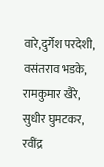वारे,दुर्गेश परदेशी, वसंतराव भडके, रामकुमार खैरे, सुधीर घुमटकर, रवींद्र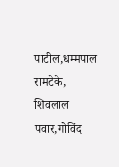पाटील,धम्मपाल रामटेके, शिवलाल पवार,गोविंद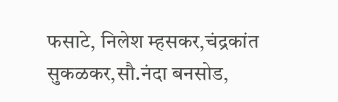फसाटे, निलेश म्हसकर,चंद्रकांत सुकळकर,सौ.नंदा बनसोड,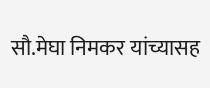सौ.मेघा निमकर यांच्यासह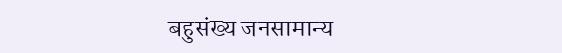बहुसंख्य जनसामान्य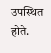उपस्थित होते.